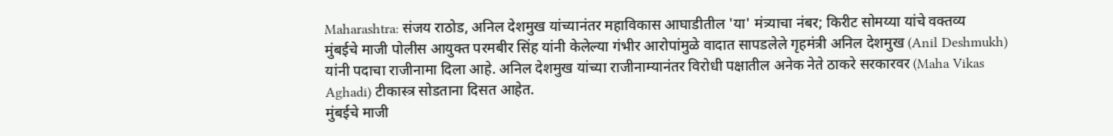Maharashtra: संजय राठोड, अनिल देशमुख यांच्यानंतर महाविकास आघाडीतील 'या' मंत्र्याचा नंबर; किरीट सोमय्या यांचे वक्तव्य
मुंबईचे माजी पोलीस आयुक्त परमबीर सिंह यांनी केलेल्या गंभीर आरोपांमुळे वादात सापडलेले गृहमंत्री अनिल देशमुख (Anil Deshmukh) यांनी पदाचा राजीनामा दिला आहे. अनिल देशमुख यांच्या राजीनाम्यानंतर विरोधी पक्षातील अनेक नेते ठाकरे सरकारवर (Maha Vikas Aghadi) टीकास्त्र सोडताना दिसत आहेत.
मुंबईचे माजी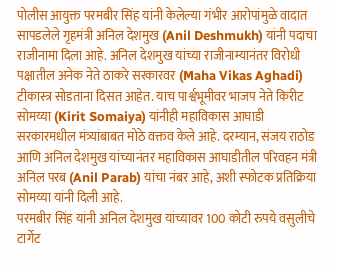पोलीस आयुक्त परमबीर सिंह यांनी केलेल्या गंभीर आरोपांमुळे वादात सापडलेले गृहमंत्री अनिल देशमुख (Anil Deshmukh) यांनी पदाचा राजीनामा दिला आहे. अनिल देशमुख यांच्या राजीनाम्यानंतर विरोधी पक्षातील अनेक नेते ठाकरे सरकारवर (Maha Vikas Aghadi) टीकास्त्र सोडताना दिसत आहेत. याच पार्श्वभूमीवर भाजप नेते किरीट सोमय्या (Kirit Somaiya) यांनीही महाविकास आघाडी सरकारमधील मंत्र्यांबाबत मोठे वक्तव केले आहे. दरम्यान, संजय राठोड आणि अनिल देशमुख यांच्यानंतर महाविकास आघाडीतील परिवहन मंत्री अनिल परब (Anil Parab) यांचा नंबर आहे, अशी स्फोटक प्रतिक्रिया सोमय्या यांनी दिली आहे.
परमबीर सिंह यांनी अनिल देशमुख यांच्यावर 100 कोटी रुपये वसुलीचे टार्गेट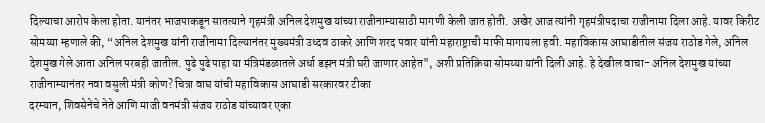दिल्याचा आरोप केला होता. यानंतर भाजपाकडून सातत्याने गृहमंत्री अनिल देशमुख यांच्या राजीनाम्यासाठी मागणी केली जात होती. अखेर आज त्यांनी गृहमंत्रीपदाचा राजीनामा दिला आहे. यावर किरीट सोमय्या म्हणाले की, “अनिल देशमुख यांनी राजीनामा दिल्यानंतर मुख्यमंत्री उध्दव ठाकरे आणि शरद पवार यांनी महाराष्ट्राची माफी मागायला हवी. महाविकास आघाडीतील संजय राठोड गेले, अनिल देशमुख गेले आता अनिल परबही जातील. पुढे पुढे पाहा या मंत्रिमंडळातले अर्धा डझन मंत्री घरी जाणार आहेत", अशी प्रतिक्रिया सोमय्या यांनी दिली आहे. हे देखील वाचा- अनिल देशमुख यांच्या राजीनाम्यानंतर नवा वसुली मंत्री कोण? चित्रा वाघ यांची महाविकास आघाडी सरकारवर टीका
दरम्यान, शिवसेनेचे नेते आणि माजी वनमंत्री संजय राठोड यांच्यावर एका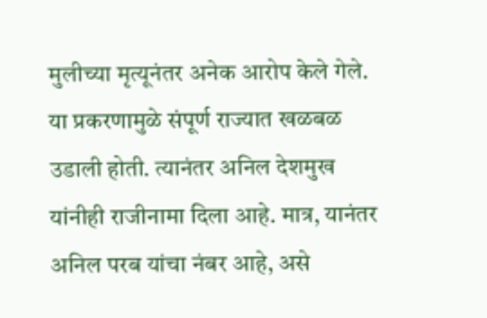मुलीच्या मृत्यूनंतर अनेक आरोप केले गेले. या प्रकरणामुळे संपूर्ण राज्यात खळबळ उडाली होती. त्यानंतर अनिल देशमुख यांनीही राजीनामा दिला आहे. मात्र, यानंतर अनिल परब यांचा नंबर आहे, असे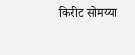किरीट सोमय्या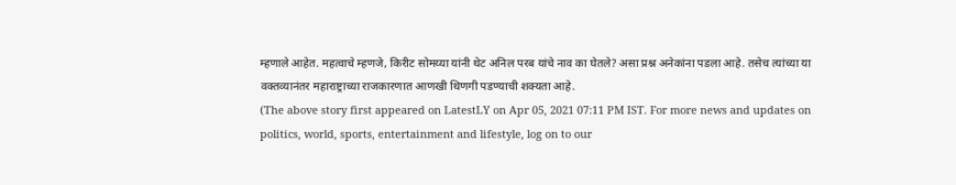म्हणाले आहेत. महत्वाचे म्हणजे, किरीट सोमय्या यांनी थेट अनिल परब यांचे नाव का घेतले? असा प्रश्न अनेकांना पडला आहे. तसेच त्यांच्या या वक्तव्यानंतर महाराष्ट्राच्या राजकारणात आणखी थिणगी पडण्याची शक्यता आहे.
(The above story first appeared on LatestLY on Apr 05, 2021 07:11 PM IST. For more news and updates on politics, world, sports, entertainment and lifestyle, log on to our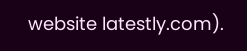website latestly.com).